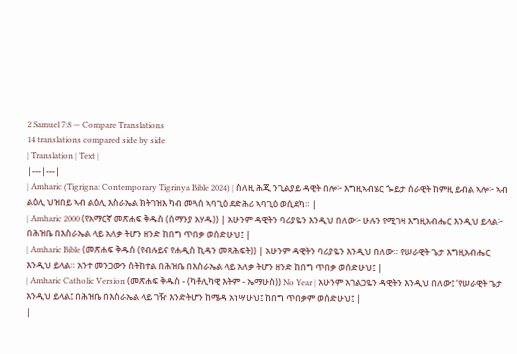2 Samuel 7:8 — Compare Translations
14 translations compared side by side
| Translation | Text |
|---|---|
| Amharic (Tigrigna: Contemporary Tigrinya Bible 2024) | ስለዚ ሕጂ ንጊልያይ ዳዊት በሎ፦ እግዚኣብሄር ጐይታ ሰራዊት ከምዚ ይብል ኣሎ፦ ኣብ ልዕሊ ህዝበይ ኣብ ልዕሊ እስራኤል ክትገዝእ ካብ መጓሰ ኣባጊዕ ደድሕሪ ኣባጊዕ ወሲደካ። |
| Amharic 2000 (የአማርኛ መጽሐፍ ቅዱስ (ሰማንያ አሃዱ)) | አሁንም ዳዊትን ባሪያዬን እንዲህ በለው፦ ሁሉን የሚገዛ እግዚአብሔር እንዲህ ይላል፦ በሕዝቤ በእስራኤል ላይ አለቃ ትሆን ዘንድ ከበግ ጥበቃ ወሰድሁህ፤ |
| Amharic Bible (መጽሐፍ ቅዱስ (የብሉይና የሐዲስ ኪዳን መጻሕፍት)) | አሁንም ዳዊትን ባሪያዬን እንዲህ በለው። የሠራዊት ጌታ እግዚአብሔር እንዲህ ይላል። አንተ መንጋውን ስትከተል በሕዝቤ በእስራኤል ላይ አለቃ ትሆን ዘንድ ከበግ ጥበቃ ወሰድሁህ፤ |
| Amharic Catholic Version (መጽሐፍ ቅዱስ - (ካቶሊካዊ እትም - ኤማሁስ)) No Year | አሁንም አገልጋዬን ዳዊትን እንዲህ በለው፤ ‘የሠራዊት ጌታ እንዲህ ይላል፤ በሕዝቤ በእስራኤል ላይ ገዥ እንድትሆን ከሜዳ አነሣሁህ፤ ከበግ ጥበቃም ወሰድሁህ፤ |
|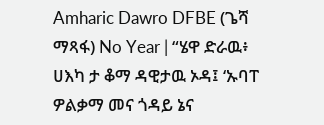Amharic Dawro DFBE (ጌሻ ማጻፋ) No Year | “ሄዋ ድራዉ፥ ሀእካ ታ ቆማ ዳዊታዉ ኦዳ፤ ‘ኡባፐ ዎልቃማ መና ጎዳይ ኔና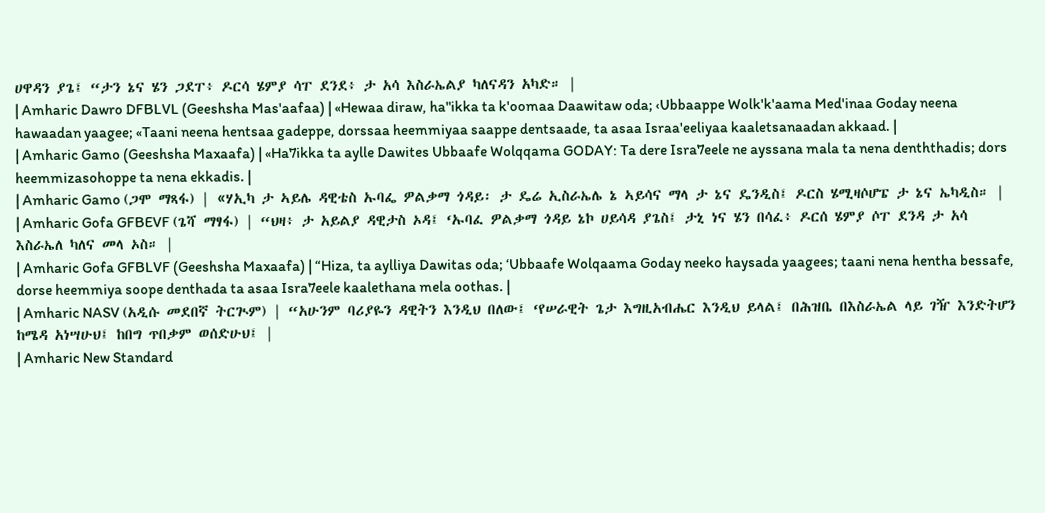ሀዋዳን ያጌ፤ “ታን ኔና ሄን ጋደፐ፥ ዶርሳ ሄምያ ሳፐ ደንደ፥ ታ አሳ እስራኤልያ ካለናዳን አካድ። |
| Amharic Dawro DFBLVL (Geeshsha Mas'aafaa) | «Hewaa diraw, ha"ikka ta k'oomaa Daawitaw oda; ‹Ubbaappe Wolk'k'aama Med'inaa Goday neena hawaadan yaagee; «Taani neena hentsaa gadeppe, dorssaa heemmiyaa saappe dentsaade, ta asaa Israa'eeliyaa kaaletsanaadan akkaad. |
| Amharic Gamo (Geeshsha Maxaafa) | «Ha7ikka ta aylle Dawites Ubbaafe Wolqqama GODAY: Ta dere Isra7eele ne ayssana mala ta nena denththadis; dors heemmizasohoppe ta nena ekkadis. |
| Amharic Gamo (ጋሞ ማጻፋ) | «ሃኢካ ታ ኣይሌ ዳዊቴስ ኡባፌ ዎልቃማ ጎዳይ፡ ታ ዴሬ ኢስራኤሌ ኔ ኣይሳና ማላ ታ ኔና ዴንዲስ፤ ዶርስ ሄሚዛሶሆፔ ታ ኔና ኤካዲስ። |
| Amharic Gofa GFBEVF (ጌሻ ማፃፋ) | “ህዛ፥ ታ አይልያ ዳዊታስ ኦዳ፤ ‘ኡባፈ ዎልቃማ ጎዳይ ኔኮ ሀይሳዳ ያጌስ፤ ታኒ ነና ሄን በሳፈ፥ ዶርሰ ሄምያ ሶፐ ደንዳ ታ አሳ እስራኤለ ካለና መላ ኦስ። |
| Amharic Gofa GFBLVF (Geeshsha Maxaafa) | “Hiza, ta aylliya Dawitas oda; ‘Ubbaafe Wolqaama Goday neeko haysada yaagees; taani nena hentha bessafe, dorse heemmiya soope denthada ta asaa Isra7eele kaalethana mela oothas. |
| Amharic NASV (አዲሱ መደበኛ ትርጒም) | “አሁንም ባሪያዬን ዳዊትን እንዲህ በለው፤ ‘የሠራዊት ጌታ እግዚአብሔር እንዲህ ይላል፤ በሕዝቤ በእስራኤል ላይ ገዥ እንድትሆን ከሜዳ አነሣሁህ፤ ከበግ ጥበቃም ወሰድሁህ፤ |
| Amharic New Standard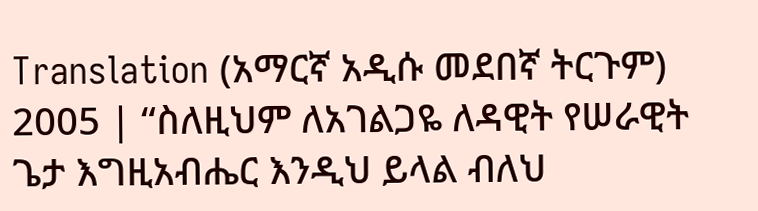Translation (አማርኛ አዲሱ መደበኛ ትርጉም) 2005 | “ስለዚህም ለአገልጋዬ ለዳዊት የሠራዊት ጌታ እግዚአብሔር እንዲህ ይላል ብለህ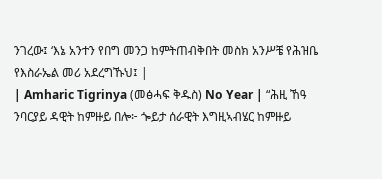ንገረው፤ ‘እኔ አንተን የበግ መንጋ ከምትጠብቅበት መስክ አንሥቼ የሕዝቤ የእስራኤል መሪ አደረግኹህ፤ |
| Amharic Tigrinya (መፅሓፍ ቅዱስ) No Year | “ሕዚ ኸዓ ንባርያይ ዳዊት ከምዙይ በሎ፦ ጐይታ ሰራዊት እግዚኣብሄር ከምዙይ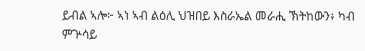ይብል ኣሎ፦ ኣነ ኣብ ልዕሊ ህዝበይ እስራኤል መራሒ ኽትከውን፥ ካብ ምጕሳይ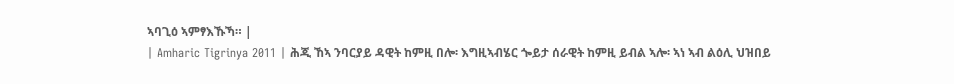ኣባጊዕ ኣምፃእኹኻ። |
| Amharic Tigrinya 2011 | ሕጂ ኸኣ ንባርያይ ዳዊት ከምዚ በሎ፡ እግዚኣብሄር ጐይታ ሰራዊት ከምዚ ይብል ኣሎ፡ ኣነ ኣብ ልዕሊ ህዝበይ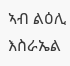ኣብ ልዕሊ እስራኤል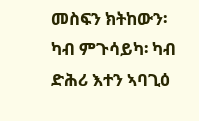መስፍን ክትከውን፡ ካብ ምጉሳይካ፡ ካብ ድሕሪ እተን ኣባጊዕ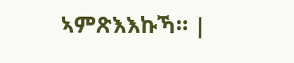ኣምጽእእኩኻ። |